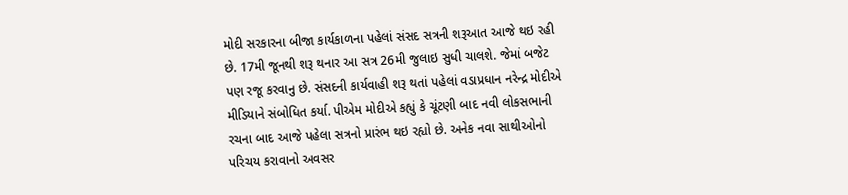મોદી સરકારના બીજા કાર્યકાળના પહેલાં સંસદ સત્રની શરૂઆત આજે થઇ રહી છે. 17મી જૂનથી શરૂ થનાર આ સત્ર 26મી જુલાઇ સુધી ચાલશે. જેમાં બજેટ પણ રજૂ કરવાનુ છે. સંસદની કાર્યવાહી શરૂ થતાં પહેલાં વડાપ્રધાન નરેન્દ્ર મોદીએ મીડિયાને સંબોધિત કર્યા. પીએમ મોદીએ કહ્યું કે ચૂંટણી બાદ નવી લોકસભાની રચના બાદ આજે પહેલા સત્રનો પ્રારંભ થઇ રહ્યો છે. અનેક નવા સાથીઓનો પરિચય કરાવાનો અવસર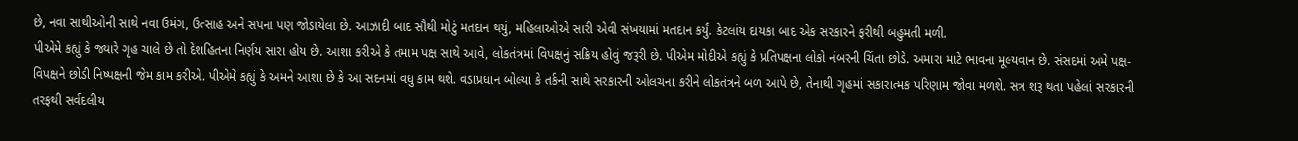છે, નવા સાથીઓની સાથે નવા ઉમંગ, ઉત્સાહ અને સપના પણ જોડાયેલા છે. આઝાદી બાદ સૌથી મોટું મતદાન થયું, મહિલાઓએ સારી એવી સંખયામાં મતદાન કર્યું. કેટલાંય દાયકા બાદ એક સરકારને ફરીથી બહુમતી મળી.
પીએમે કહ્યું કે જ્યારે ગૃહ ચાલે છે તો દેશહિતના નિર્ણય સારા હોય છે. આશા કરીએ કે તમામ પક્ષ સાથે આવે, લોકતંત્રમાં વિપક્ષનું સક્રિય હોવું જરૂરી છે. પીએમ મોદીએ કહ્યું કે પ્રતિપક્ષના લોકો નંબરની ચિંતા છોડે. અમારા માટે ભાવના મૂલ્યવાન છે. સંસદમાં અમે પક્ષ-વિપક્ષને છોડી નિષ્પક્ષની જેમ કામ કરીએ. પીએમે કહ્યું કે અમને આશા છે કે આ સદનમાં વધુ કામ થશે. વડાપ્રધાન બોલ્યા કે તર્કની સાથે સરકારની ઓલચના કરીને લોકતંત્રને બળ આપે છે, તેનાથી ગૃહમાં સકારાત્મક પરિણામ જોવા મળશે. સત્ર શરૂ થતા પહેલાં સરકારની તરફથી સર્વદલીય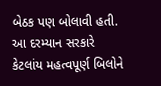બેઠક પણ બોલાવી હતી. આ દરમ્યાન સરકારે કેટલાંય મહત્વપૂર્ણ બિલોને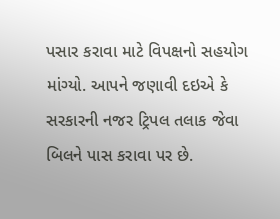પસાર કરાવા માટે વિપક્ષનો સહયોગ માંગ્યો. આપને જણાવી દઇએ કે સરકારની નજર ટ્રિપલ તલાક જેવા બિલને પાસ કરાવા પર છે.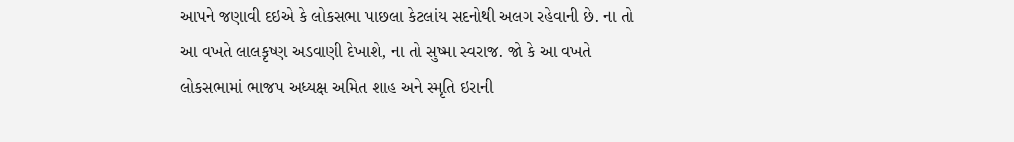આપને જણાવી દઇએ કે લોકસભા પાછલા કેટલાંય સદનોથી અલગ રહેવાની છે. ના તો આ વખતે લાલકૃષ્ણ અડવાણી દેખાશે, ના તો સુષ્મા સ્વરાજ. જો કે આ વખતે લોકસભામાં ભાજપ અધ્યક્ષ અમિત શાહ અને સ્મૃતિ ઇરાની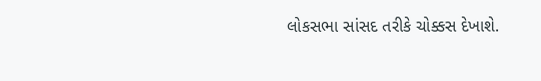લોકસભા સાંસદ તરીકે ચોક્કસ દેખાશે.